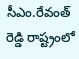సీఎం.రేవంత్ రెడ్డి రాష్ట్రంలో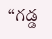“గడ్డ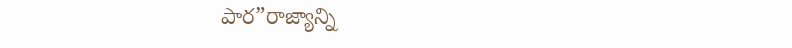పార”రాజ్యాన్ని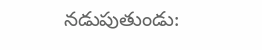నడుపుతుండు: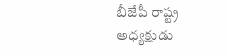బీజేపీ రాష్ట్ర అధ్యక్షుడు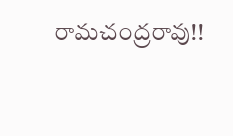రామచంద్రరావు!!